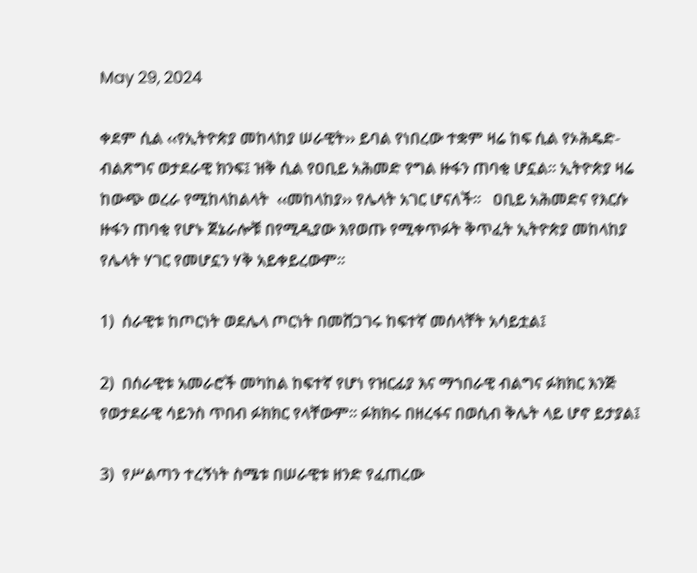May 29, 2024

ቀደም ሲል ‹‹የኢትዮጵያ መከላከያ ሠራዊት›› ይባል የነበረው ተቋም ዛሬ ከፍ ሲል የኦሕዴድ-ብልጽግና ወታደራዊ ክንፍ፤ ዝቅ ሲል የዐቢይ አሕመድ የግል ዙፋን ጠባቂ ሆኗል፡፡ ኢትዮጵያ ዛሬ ከውጭ ወረራ የሚከላከልላት  ‹‹መከላከያ›› የሌላት አገር ሆናለች፡፡   ዐቢይ አሕመድና የእርሱ ዙፋን ጠባቂ የሆኑ ጀኔራሎቹ በየሚዲያው እየወጡ የሚቀጥፉት ቅጥፈት ኢትዮጵያ መከላከያ የሌላት ሃገር የመሆኗን ሃቅ አይቀይረውም።

1)  ሰራዊቱ ከጦርነት ወደሌላ ጦርነት በመሸጋገሩ ከፍተኛ መሰላቸት አሳይቷል፤

2)  በሰራዊቱ አመራሮች መካከል ከፍተኛ የሆነ የዝርፊያ እና ማኀበራዊ ብልግና ፉክክር እንጅ የወታደራዊ ሳይንስ ጥበብ ፉክክር የላቸውም፡፡ ፉክክሩ በዘረፋና በወሲብ ቅሌት ላይ ሆኖ ይታያል፤

3)  የሥልጣን ተረኝነት ስሜቱ በሠራዊቱ ዘንድ የፈጠረው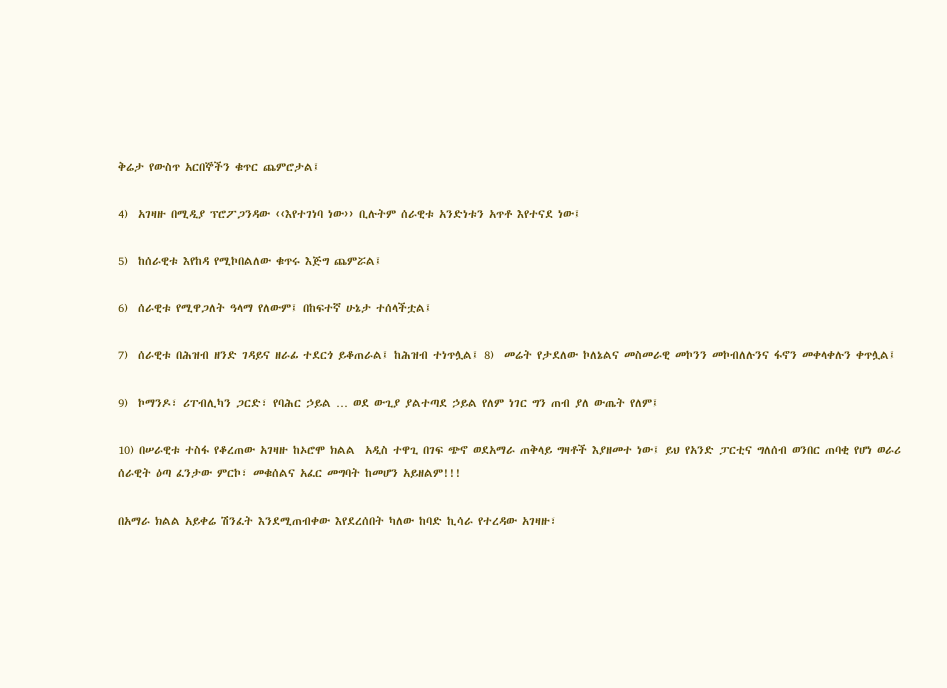ቅሬታ የውስጥ አርበኞችን ቁጥር ጨምሮታል፤

4)  አገዛዙ በሚዲያ ፕሮፖጋንዳው ‹‹እየተገነባ ነው›› ቢሉትም ሰራዊቱ አንድነቱን አጥቶ እየተናደ ነው፤

5)  ከሰራዊቱ እየከዳ የሚኮበልለው ቁጥሩ እጅግ ጨምሯል፤

6)  ሰራዊቱ የሚዋጋለት ዓላማ የለውም፤ በከፍተኛ ሁኔታ ተሰላችቷል፤

7)  ሰራዊቱ በሕዝብ ዘንድ ገዳይና ዘራፊ ተደርጎ ይቆጠራል፤ ከሕዝብ ተነጥሏል፤ 8)  መሬት የታደለው ኮለኔልና መስመራዊ መኮንን መኮብለሉንና ፋኖን መቀላቀሉን ቀጥሏል፤

9)  ኮማንዶ፣ ሪፐብሊካን ጋርድ፣ የባሕር ኃይል … ወደ ውጊያ ያልተጣደ ኃይል የለም ነገር ግን ጠብ ያለ ውጤት የለም፤

10) በሠራዊቱ ተስፋ የቆረጠው አገዛዙ ከኦሮሞ ክልል  አዲስ ተዋጊ በገፍ ጭኖ ወደአማራ ጠቅላይ ግዛቶች እያዘመተ ነው፤ ይህ የአንድ ፓርቲና ግለሰብ ወንበር ጠባቂ የሆነ ወራሪ ሰራዊት ዕጣ ፈንታው ምርኮ፣ መቁሰልና አፈር መግባት ከመሆን አይዘልም!!!

በአማራ ክልል አይቀሬ ሽንፈት እንደሚጠብቀው እየደረሰበት ካለው ከባድ ኪሳራ የተረዳው አገዛዙ፣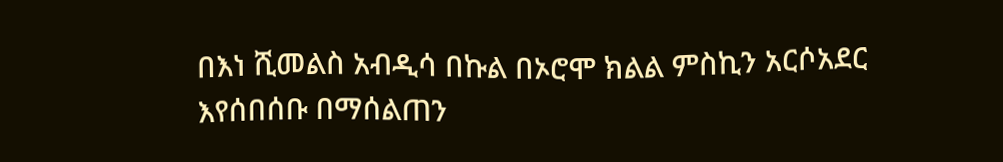በእነ ሺመልስ አብዲሳ በኩል በኦሮሞ ክልል ምስኪን አርሶአደር እየሰበሰቡ በማሰልጠን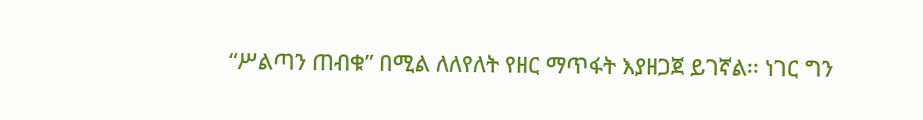“ሥልጣን ጠብቁ” በሚል ለለየለት የዘር ማጥፋት እያዘጋጀ ይገኛል፡፡ ነገር ግን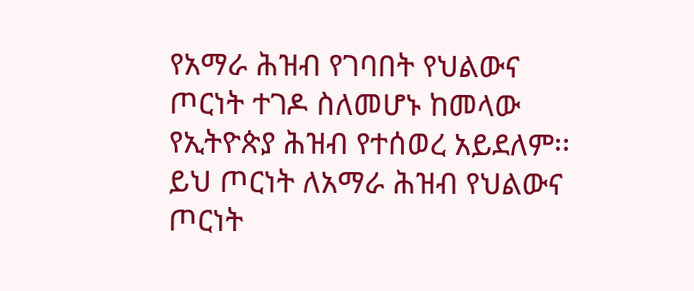የአማራ ሕዝብ የገባበት የህልውና ጦርነት ተገዶ ስለመሆኑ ከመላው የኢትዮጵያ ሕዝብ የተሰወረ አይደለም፡፡ ይህ ጦርነት ለአማራ ሕዝብ የህልውና ጦርነት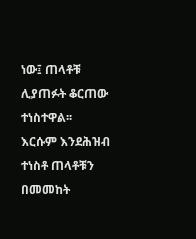ነው፤ ጠላቶቹ ሊያጠፉት ቆርጠው ተነስተዋል፡፡ እርሱም እንደሕዝብ ተነስቶ ጠላቶቹን በመመከት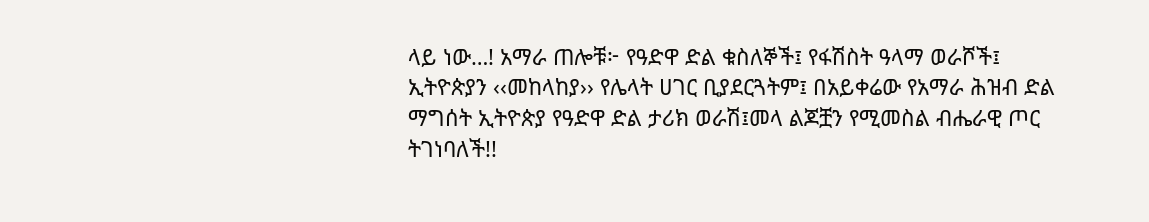ላይ ነው…! አማራ ጠሎቹ፦ የዓድዋ ድል ቁስለኞች፤ የፋሽስት ዓላማ ወራሾች፤ ኢትዮጵያን ‹‹መከላከያ›› የሌላት ሀገር ቢያደርጓትም፤ በአይቀሬው የአማራ ሕዝብ ድል ማግሰት ኢትዮጵያ የዓድዋ ድል ታሪክ ወራሽ፤መላ ልጆቿን የሚመስል ብሔራዊ ጦር ትገነባለች!!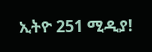ኢትዮ 251 ሚዲያ!